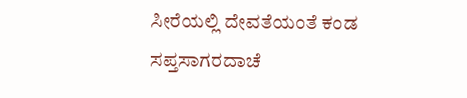ಸೀರೆಯಲ್ಲಿ ದೇವತೆಯಂತೆ ಕಂಡ ಸಪ್ತಸಾಗರದಾಚೆ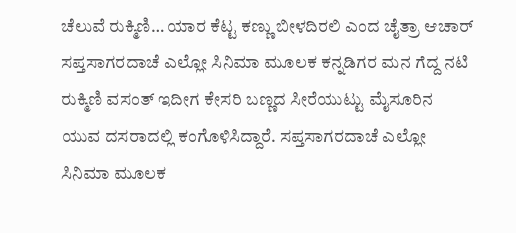ಚೆಲುವೆ ರುಕ್ಮಿಣಿ… ಯಾರ ಕೆಟ್ಟ ಕಣ್ಣು ಬೀಳದಿರಲಿ ಎಂದ ಚೈತ್ರಾ ಆಚಾರ್ ಸಪ್ತಸಾಗರದಾಚೆ ಎಲ್ಲೋ ಸಿನಿಮಾ ಮೂಲಕ ಕನ್ನಡಿಗರ ಮನ ಗೆದ್ದ ನಟಿ ರುಕ್ಮಿಣಿ ವಸಂತ್ ಇದೀಗ ಕೇಸರಿ ಬಣ್ಣದ ಸೀರೆಯುಟ್ಟು ಮೈಸೂರಿನ ಯುವ ದಸರಾದಲ್ಲಿ ಕಂಗೊಳಿಸಿದ್ದಾರೆ. ಸಪ್ತಸಾಗರದಾಚೆ ಎಲ್ಲೋ ಸಿನಿಮಾ ಮೂಲಕ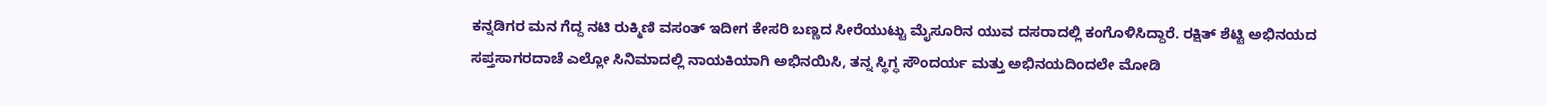ಕನ್ನಡಿಗರ ಮನ ಗೆದ್ದ ನಟಿ ರುಕ್ಮಿಣಿ ವಸಂತ್ ಇದೀಗ ಕೇಸರಿ ಬಣ್ಣದ ಸೀರೆಯುಟ್ಟು ಮೈಸೂರಿನ ಯುವ ದಸರಾದಲ್ಲಿ ಕಂಗೊಳಿಸಿದ್ದಾರೆ. ರಕ್ಷಿತ್ ಶೆಟ್ಟಿ ಅಭಿನಯದ ಸಪ್ತಸಾಗರದಾಚೆ ಎಲ್ಲೋ ಸಿನಿಮಾದಲ್ಲಿ ನಾಯಕಿಯಾಗಿ ಅಭಿನಯಿಸಿ, ತನ್ನ ಸ್ಥಿಗ್ಧ ಸೌಂದರ್ಯ ಮತ್ತು ಅಭಿನಯದಿಂದಲೇ ಮೋಡಿ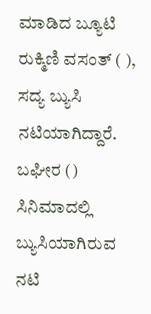ಮಾಡಿದ ಬ್ಯೂಟಿ ರುಕ್ಮಿಣಿ ವಸಂತ್ ( ), ಸದ್ಯ ಬ್ಯುಸಿ ನಟಿಯಾಗಿದ್ದಾರೆ. ಬಘೀರ () ಸಿನಿಮಾದಲ್ಲಿ ಬ್ಯುಸಿಯಾಗಿರುವ ನಟಿ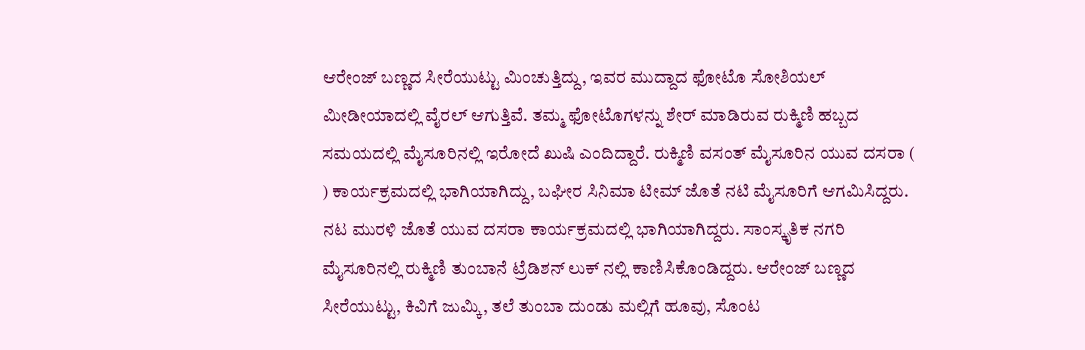ಆರೇಂಜ್ ಬಣ್ಣದ ಸೀರೆಯುಟ್ಟು ಮಿಂಚುತ್ತಿದ್ದು, ಇವರ ಮುದ್ದಾದ ಫೋಟೊ ಸೋಶಿಯಲ್ ಮೀಡೀಯಾದಲ್ಲಿ ವೈರಲ್ ಆಗುತ್ತಿವೆ. ತಮ್ಮ ಫೋಟೊಗಳನ್ನು ಶೇರ್ ಮಾಡಿರುವ ರುಕ್ಮಿಣಿ ಹಬ್ಬದ ಸಮಯದಲ್ಲಿ ಮೈಸೂರಿನಲ್ಲಿ ಇರೋದೆ ಖುಷಿ ಎಂದಿದ್ದಾರೆ. ರುಕ್ಮಿಣಿ ವಸಂತ್ ಮೈಸೂರಿನ ಯುವ ದಸರಾ ( ) ಕಾರ್ಯಕ್ರಮದಲ್ಲಿ ಭಾಗಿಯಾಗಿದ್ದು, ಬಘೀರ ಸಿನಿಮಾ ಟೀಮ್ ಜೊತೆ ನಟಿ ಮೈಸೂರಿಗೆ ಆಗಮಿಸಿದ್ದರು. ನಟ ಮುರಳಿ ಜೊತೆ ಯುವ ದಸರಾ ಕಾರ್ಯಕ್ರಮದಲ್ಲಿ ಭಾಗಿಯಾಗಿದ್ದರು. ಸಾಂಸ್ಕೃತಿಕ ನಗರಿ ಮೈಸೂರಿನಲ್ಲಿ ರುಕ್ಮಿಣಿ ತುಂಬಾನೆ ಟ್ರೆಡಿಶನ್ ಲುಕ್ ನಲ್ಲಿ ಕಾಣಿಸಿಕೊಂಡಿದ್ದರು. ಆರೇಂಜ್ ಬಣ್ಣದ ಸೀರೆಯುಟ್ಟು, ಕಿವಿಗೆ ಜುಮ್ಕಿ, ತಲೆ ತುಂಬಾ ದುಂಡು ಮಲ್ಲಿಗೆ ಹೂವು, ಸೊಂಟ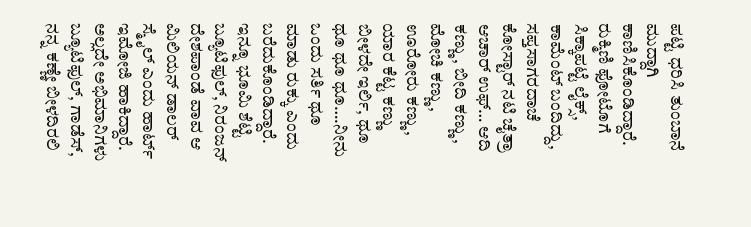ಪಟ್ಟಿ ಧರಿಸಿ ತುಂಬಾನೆ ಮುದ್ದಾಗಿ ಕಾಣಿಸಿಕೊಂಡಿದ್ದಾರೆ. ರುಕ್ಮಿಣಿ ಫೋಟೊಗೆ ಸಿಕ್ಕಾಪಟ್ಟೆ ಲೈಕ್ಸ್, ಕಾಮೆಂಟ್ ಬಂದಿದ್ದು, ಸಪ್ತಸಾಗರದಾಚೆ ಕೋಸ್ಟಾರ್ ನಟಿ ಚೈತ್ರಾ ಆಚಾರ್ ಉಫ್… ಆದಿ ಕಣ್ಣು, ಬೀದಿ ಕಣ್ಣು, ಮೋಚಿ ಕಣ್ಣು, ಊರೋರು ಕಣ್ಣು, ಯಾರ ಕೆಟ್ಟ ಕಣ್ಣು ಬೀಳದೇ ಇರ್ಲಿ, ಥೂ ಥೂ ಥೂ ಥೂ….ನೀನು ಒಂದು ಸರ್ತಿ ಥೂ ಮಾಡು ರುಕ್ಕು ಎಂದು ಬರೆದುಕೊಂಡಿದ್ದಾರೆ. ಇನ್ನೂ ಭೂಮಿ ಶೆಟ್ಟಿ ಬ್ಯೂಟಿಫುಲ್, ನಿರಂಜನ್ ದೇಶಪಾಂಡೆ ವಾವ ಆ ಮಿಲಿಯನ್ ಡಾಲರ್ ಸ್ಮೈಲ್ ಎಂದು ಹಾರ್ಟ್ ಇಮೋಜಿ ಹಾಕಿದ್ದಾರೆ. ಅಲ್ಲದೇ ಅಭಿಮಾನಿಗಳು ಬ್ಯೂಟಿಫುಲ್, ಗಾಡೆಸ್, ನನ್ನ ಕಣ್ಣೇ ಬೀಳದಿರಲಿ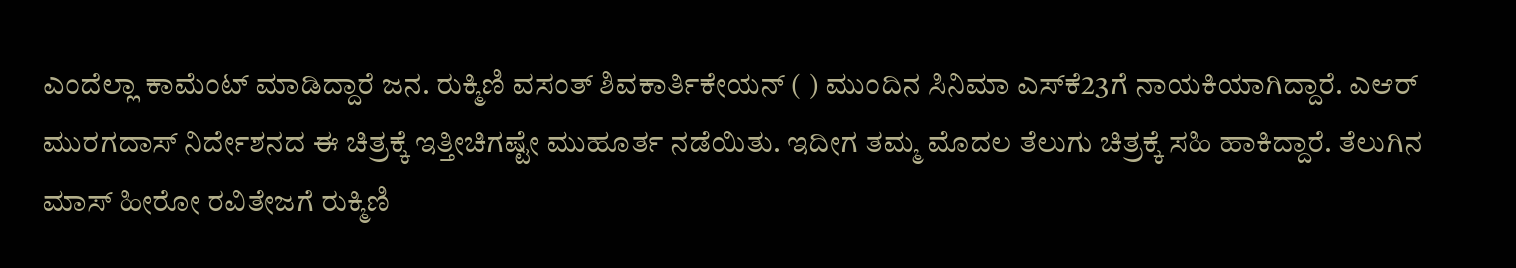ಎಂದೆಲ್ಲಾ ಕಾಮೆಂಟ್ ಮಾಡಿದ್ದಾರೆ ಜನ. ರುಕ್ಮಿಣಿ ವಸಂತ್‌ ಶಿವಕಾರ್ತಿಕೇಯನ್‌ ( ) ಮುಂದಿನ ಸಿನಿಮಾ ಎಸ್‌ಕೆ23ಗೆ ನಾಯಕಿಯಾಗಿದ್ದಾರೆ. ಎಆರ್ ಮುರಗದಾಸ್ ನಿರ್ದೇಶನದ ಈ ಚಿತ್ರಕ್ಕೆ ಇತ್ತೀಚಿಗಷ್ಟೇ ಮುಹೂರ್ತ ನಡೆಯಿತು. ಇದೀಗ ತಮ್ಮ ಮೊದಲ ತೆಲುಗು ಚಿತ್ರಕ್ಕೆ ಸಹಿ ಹಾಕಿದ್ದಾರೆ. ತೆಲುಗಿನ ಮಾಸ್ ಹೀರೋ ರವಿತೇಜಗೆ ರುಕ್ಮಿಣಿ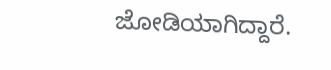ಜೋಡಿಯಾಗಿದ್ದಾರೆ.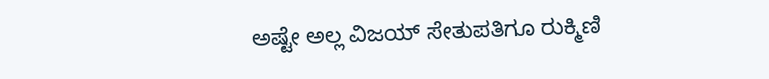ಅಷ್ಟೇ ಅಲ್ಲ ವಿಜಯ್ ಸೇತುಪತಿಗೂ ರುಕ್ಮಿಣಿ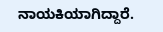ನಾಯಕಿಯಾಗಿದ್ದಾರೆ.